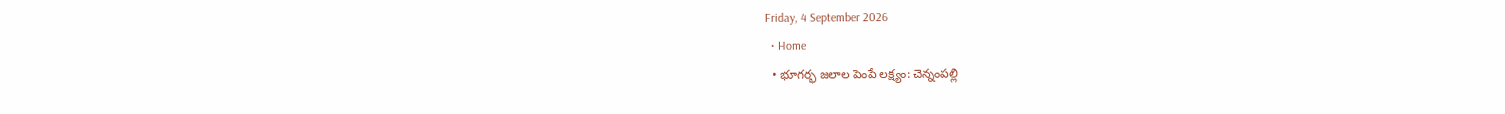Friday, 4 September 2026
  • Home
  • భూగర్భ జలాల పెంపే లక్ష్యం: చెన్నంపల్లి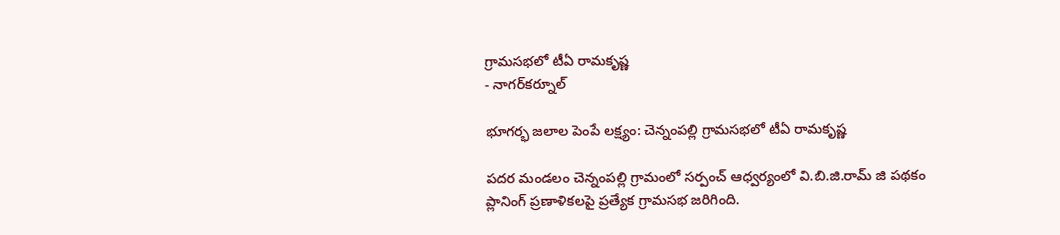గ్రామసభలో టీఏ రామకృష్ణ
- నాగర్‌కర్నూల్

భూగర్భ జలాల పెంపే లక్ష్యం: చెన్నంపల్లి గ్రామసభలో టీఏ రామకృష్ణ

పదర మండలం చెన్నంపల్లి గ్రామంలో సర్పంచ్ ఆధ్వర్యంలో వి.బి.జి.రామ్ జి పథకం ప్లానింగ్ ప్రణాళికలపై ప్రత్యేక గ్రామసభ జరిగింది.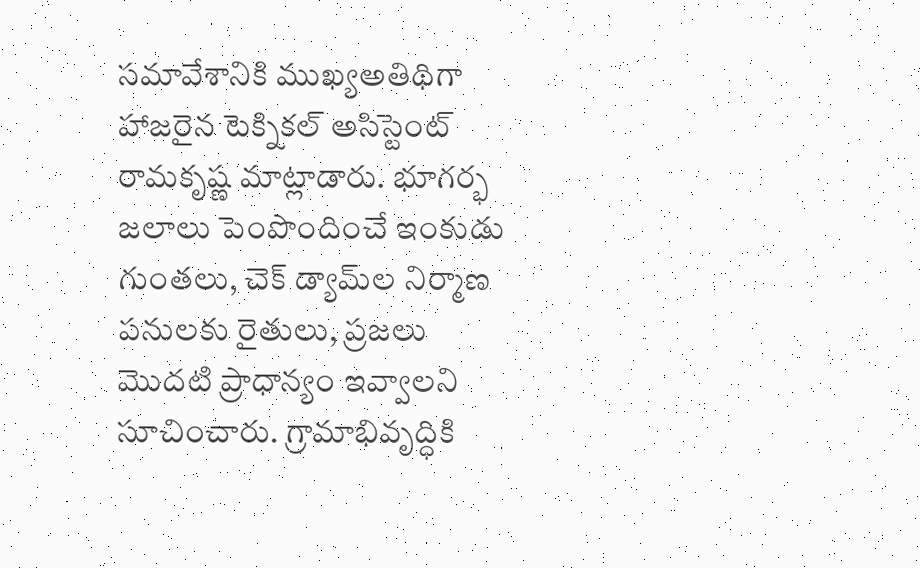సమావేశానికి ముఖ్యఅతిథిగా హాజరైన టెక్నికల్ అసిస్టెంట్ రామకృష్ణ మాట్లాడారు. భూగర్భ జలాలు పెంపొందించే ఇంకుడు గుంతలు, చెక్ డ్యామ్‌ల నిర్మాణ పనులకు రైతులు, ప్రజలు మొదటి ప్రాధాన్యం ఇవ్వాలని సూచించారు. గ్రామాభివృద్ధికి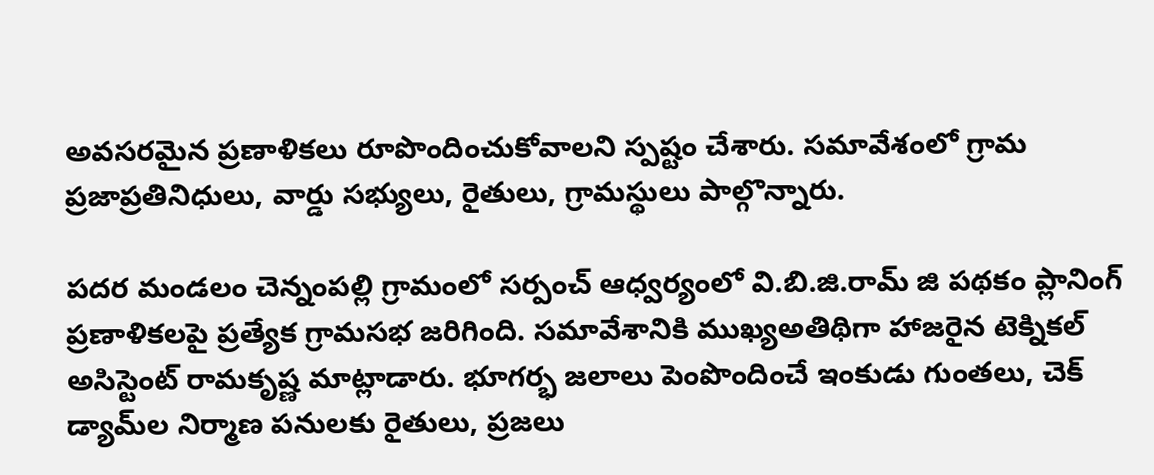అవసరమైన ప్రణాళికలు రూపొందించుకోవాలని స్పష్టం చేశారు. సమావేశంలో గ్రామ ప్రజాప్రతినిధులు, వార్డు సభ్యులు, రైతులు, గ్రామస్థులు పాల్గొన్నారు.

పదర మండలం చెన్నంపల్లి గ్రామంలో సర్పంచ్ ఆధ్వర్యంలో వి.బి.జి.రామ్ జి పథకం ప్లానింగ్ ప్రణాళికలపై ప్రత్యేక గ్రామసభ జరిగింది. సమావేశానికి ముఖ్యఅతిథిగా హాజరైన టెక్నికల్ అసిస్టెంట్ రామకృష్ణ మాట్లాడారు. భూగర్భ జలాలు పెంపొందించే ఇంకుడు గుంతలు, చెక్ డ్యామ్‌ల నిర్మాణ పనులకు రైతులు, ప్రజలు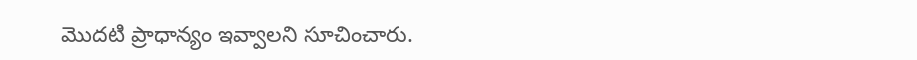మొదటి ప్రాధాన్యం ఇవ్వాలని సూచించారు.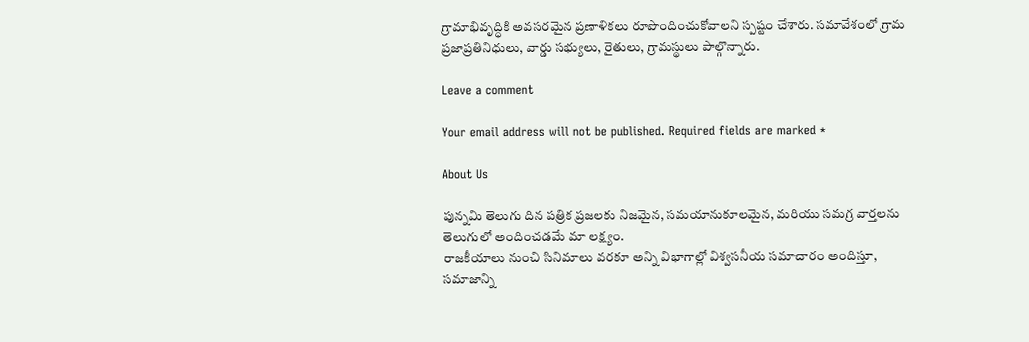గ్రామాభివృద్ధికి అవసరమైన ప్రణాళికలు రూపొందించుకోవాలని స్పష్టం చేశారు. సమావేశంలో గ్రామ ప్రజాప్రతినిధులు, వార్డు సభ్యులు, రైతులు, గ్రామస్థులు పాల్గొన్నారు.

Leave a comment

Your email address will not be published. Required fields are marked *

About Us

పున్నమి తెలుగు దిన పత్రిక ప్రజలకు నిజమైన, సమయానుకూలమైన, మరియు సమగ్ర వార్తలను తెలుగులో అందించడమే మా లక్ష్యం.
రాజకీయాలు నుంచి సినిమాలు వరకూ అన్ని విభాగాల్లో విశ్వసనీయ సమాచారం అందిస్తూ, సమాజాన్ని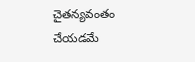చైతన్యవంతం చేయడమే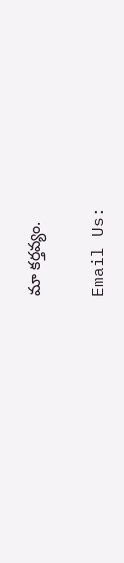మా కర్తవ్యం.

Email Us: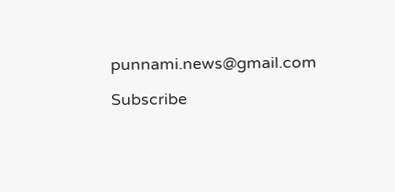punnami.news@gmail.com

Subscribe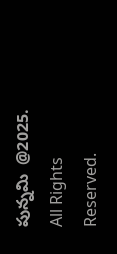పున్నమి  @2025. All Rights Reserved.